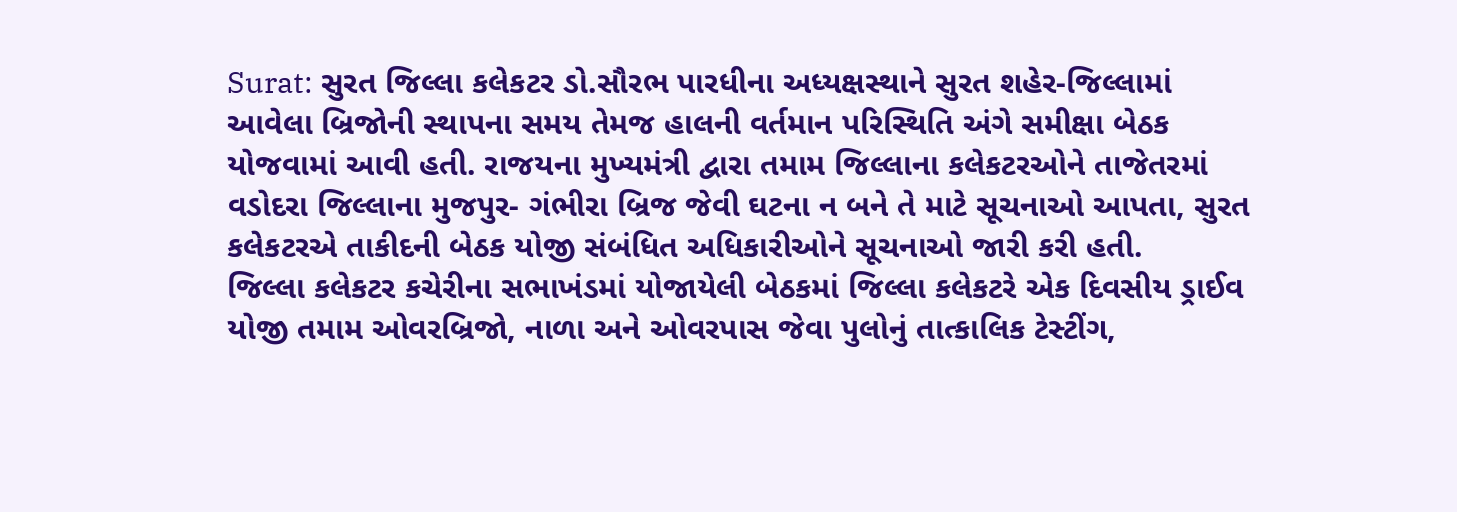Surat: સુરત જિલ્લા કલેકટર ડો.સૌરભ પારધીના અધ્યક્ષસ્થાને સુરત શહેર-જિલ્લામાં આવેલા બ્રિજોની સ્થાપના સમય તેમજ હાલની વર્તમાન પરિસ્થિતિ અંગે સમીક્ષા બેઠક યોજવામાં આવી હતી. રાજયના મુખ્યમંત્રી દ્વારા તમામ જિલ્લાના કલેકટરઓને તાજેતરમાં વડોદરા જિલ્લાના મુજપુર- ગંભીરા બ્રિજ જેવી ઘટના ન બને તે માટે સૂચનાઓ આપતા, સુરત કલેકટરએ તાકીદની બેઠક યોજી સંબંધિત અધિકારીઓને સૂચનાઓ જારી કરી હતી.
જિલ્લા કલેકટર કચેરીના સભાખંડમાં યોજાયેલી બેઠકમાં જિલ્લા કલેકટરે એક દિવસીય ડ્રાઈવ યોજી તમામ ઓવરબ્રિજો, નાળા અને ઓવરપાસ જેવા પુલોનું તાત્કાલિક ટેસ્ટીંગ,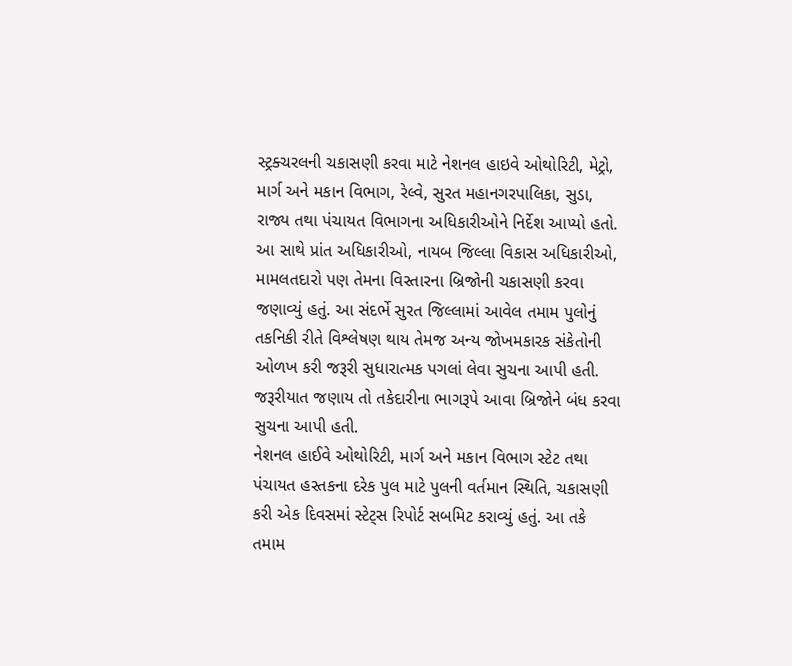સ્ટ્રક્ચરલની ચકાસણી કરવા માટે નેશનલ હાઇવે ઓથોરિટી, મેટ્રો, માર્ગ અને મકાન વિભાગ, રેલ્વે, સુરત મહાનગરપાલિકા, સુડા, રાજ્ય તથા પંચાયત વિભાગના અધિકારીઓને નિર્દેશ આપ્યો હતો.
આ સાથે પ્રાંત અધિકારીઓ, નાયબ જિલ્લા વિકાસ અધિકારીઓ, મામલતદારો પણ તેમના વિસ્તારના બ્રિજોની ચકાસણી કરવા જણાવ્યું હતું. આ સંદર્ભે સુરત જિલ્લામાં આવેલ તમામ પુલોનું તકનિકી રીતે વિશ્લેષણ થાય તેમજ અન્ય જોખમકારક સંકેતોની ઓળખ કરી જરૂરી સુધારાત્મક પગલાં લેવા સુચના આપી હતી. જરૂરીયાત જણાય તો તકેદારીના ભાગરૂપે આવા બ્રિજોને બંધ કરવા સુચના આપી હતી.
નેશનલ હાઈવે ઓથોરિટી, માર્ગ અને મકાન વિભાગ સ્ટેટ તથા પંચાયત હસ્તકના દરેક પુલ માટે પુલની વર્તમાન સ્થિતિ, ચકાસણી કરી એક દિવસમાં સ્ટેટ્સ રિપોર્ટ સબમિટ કરાવ્યું હતું. આ તકે તમામ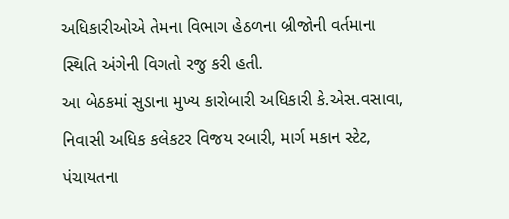અધિકારીઓએ તેમના વિભાગ હેઠળના બ્રીજોની વર્તમાના સ્થિતિ અંગેની વિગતો રજુ કરી હતી.
આ બેઠકમાં સુડાના મુખ્ય કારોબારી અધિકારી કે.એસ.વસાવા, નિવાસી અધિક કલેકટર વિજય રબારી, માર્ગ મકાન સ્ટેટ, પંચાયતના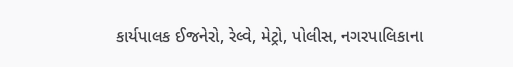કાર્યપાલક ઈજનેરો, રેલ્વે, મેટ્રો, પોલીસ, નગરપાલિકાના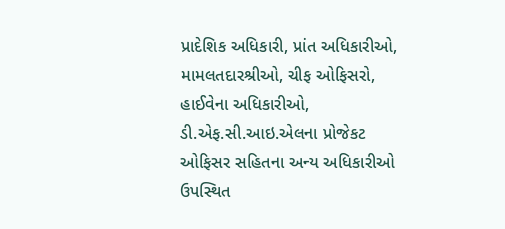પ્રાદેશિક અધિકારી, પ્રાંત અધિકારીઓ, મામલતદારશ્રીઓ, ચીફ ઓફિસરો, હાઈવેના અધિકારીઓ, ડી.એફ.સી.આઇ.એલના પ્રોજેકટ ઓફિસર સહિતના અન્ય અધિકારીઓ ઉપસ્થિત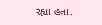રહ્યા હતા.